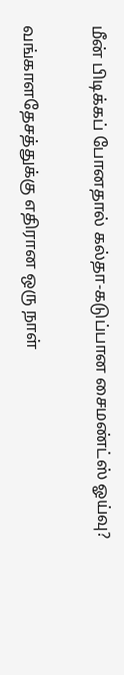மீன் பிடிக்கப் போனதால் கல்தா-கடுப்பான சைமண்ட்ஸ் ஓய்வு?

வங்காளதேசத்துக்கு எதிரான ஒரு நாள்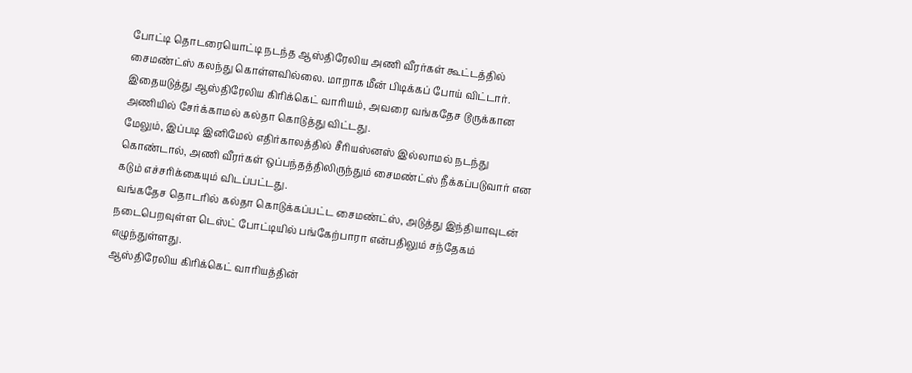போட்டி தொடரையொட்டி நடந்த ஆஸ்திரேலிய அணி வீரர்கள் கூட்டத்தில் சைமண்ட்ஸ் கலந்து கொள்ளவில்லை. மாறாக மீன் பிடிக்கப் போய் விட்டார். இதையடுத்து ஆஸ்திரேலிய கிரிக்கெட் வாரியம், அவரை வங்கதேச டூருக்கான அணியில் சேர்க்காமல் கல்தா கொடுத்து விட்டது.
மேலும், இப்படி இனிமேல் எதிர்காலத்தில் சீரியஸ்னஸ் இல்லாமல் நடந்து கொண்டால், அணி வீரர்கள் ஒப்பந்தத்திலிருந்தும் சைமண்ட்ஸ் நீக்கப்படுவார் என கடும் எச்சரிக்கையும் விடப்பட்டது.
வங்கதேச தொடரில் கல்தா கொடுக்கப்பட்ட சைமண்ட்ஸ், அடுத்து இந்தியாவுடன் நடைபெறவுள்ள டெஸ்ட் போட்டியில் பங்கேற்பாரா என்பதிலும் சந்தேகம் எழுந்துள்ளது.
ஆஸ்திரேலிய கிரிக்கெட் வாரியத்தின்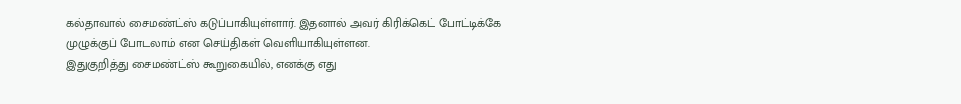கல்தாவால் சைமண்ட்ஸ் கடுப்பாகியுள்ளார். இதனால் அவர் கிரிக்கெட் போட்டிக்கே முழுக்குப் போடலாம் என செய்திகள் வெளியாகியுள்ளன.
இதுகுறித்து சைமண்ட்ஸ் கூறுகையில், எனக்கு எது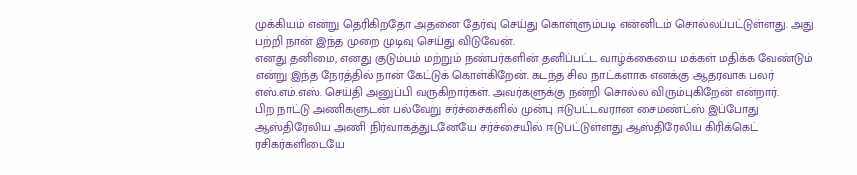முக்கியம் என்று தெரிகிறதோ அதனை தேர்வு செய்து கொள்ளும்படி என்னிடம் சொல்லப்பட்டுள்ளது. அது பற்றி நான் இந்த முறை முடிவு செய்து விடுவேன்.
எனது தனிமை, எனது குடும்பம் மற்றும் நண்பர்களின் தனிப்பட்ட வாழ்க்கையை மக்கள் மதிக்க வேண்டும் என்று இந்த நேரத்தில் நான் கேட்டுக் கொள்கிறேன். கடந்த சில நாட்களாக எனக்கு ஆதரவாக பலர் எஸ்.எம்.எஸ். செய்தி அனுப்பி வருகிறார்கள். அவர்களுக்கு நன்றி சொல்ல விரும்புகிறேன் என்றார்.
பிற நாட்டு அணிகளுடன் பல்வேறு சர்ச்சைகளில் முன்பு ஈடுபட்டவரான சைமண்ட்ஸ் இப்போது ஆஸ்திரேலிய அணி நிர்வாகத்துடனேயே சர்ச்சையில் ஈடுபட்டுள்ளது ஆஸ்திரேலிய கிரிக்கெட் ரசிகர்களிடையே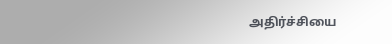அதிர்ச்சியை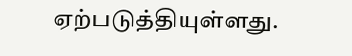ஏற்படுத்தியுள்ளது.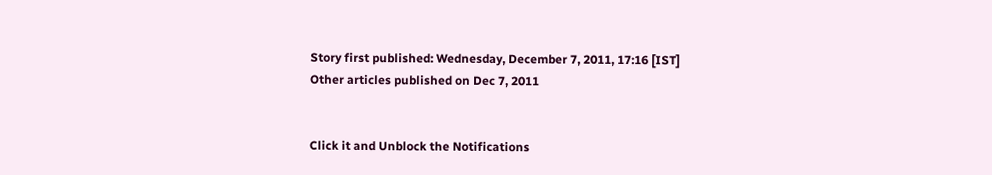Story first published: Wednesday, December 7, 2011, 17:16 [IST]
Other articles published on Dec 7, 2011


Click it and Unblock the Notifications